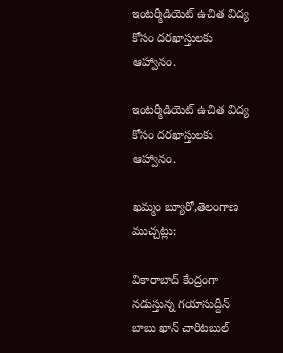ఇంటర్మీడియెట్ ఉచిత విద్య కోసం దరఖాస్తులకు ఆహ్వానం.

ఇంటర్మీడియెట్ ఉచిత విద్య కోసం దరఖాస్తులకు ఆహ్వానం.

ఖమ్మం బ్యూరో,తెలంగాణ ముచ్చట్లు:

వికారాబాద్ కేంద్రంగా నడుస్తున్న గయాసుద్దీన్ బాబు ఖాన్ చారిటబుల్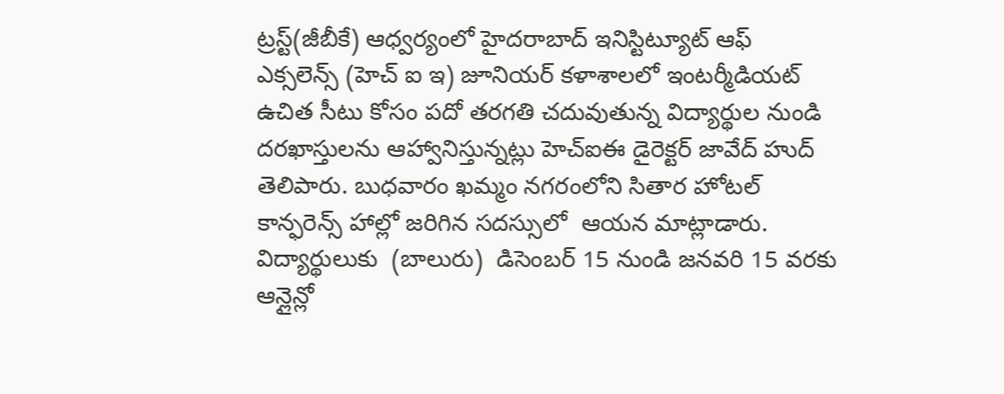ట్రస్ట్(జీబీకే) ఆధ్వర్యంలో హైదరాబాద్ ఇనిస్టిట్యూట్ ఆఫ్ ఎక్సలెన్స్ (హెచ్ ఐ ఇ) జూనియర్ కళాశాలలో ఇంటర్మీడియట్ ఉచిత సీటు కోసం పదో తరగతి చదువుతున్న విద్యార్థుల నుండి దరఖాస్తులను ఆహ్వానిస్తున్నట్లు హెచ్ఐఈ డైరెక్టర్ జావేద్ హుద్ తెలిపారు. బుధవారం ఖమ్మం నగరంలోని సితార హోటల్ కాన్ఫరెన్స్ హాల్లో జరిగిన సదస్సులో  ఆయన మాట్లాడారు. విద్యార్థులుకు  (బాలురు)  డిసెంబర్ 15 నుండి జనవరి 15 వరకు ఆన్లైన్లో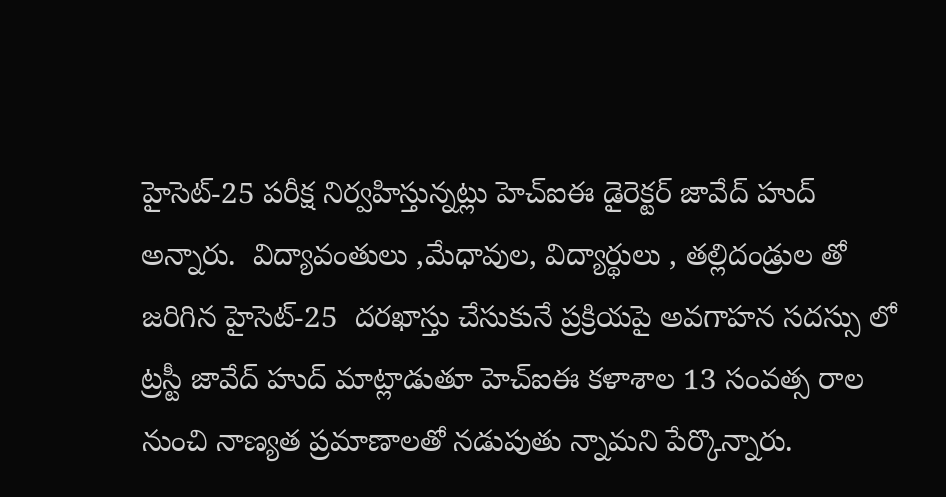హైసెట్-25 పరీక్ష నిర్వహిస్తున్నట్లు హెచ్ఐఈ డైరెక్టర్ జావేద్ హుద్ అన్నారు.  విద్యావంతులు ,మేధావుల, విద్యార్థులు , తల్లిదండ్రుల తో జరిగిన హైసెట్-25  దరఖాస్తు చేసుకునే ప్రక్రియపై అవగాహన సదస్సు లో ట్రస్టీ జావేద్ హుద్ మాట్లాడుతూ హెచ్ఐఈ కళాశాల 13 సంవత్స రాల నుంచి నాణ్యత ప్రమాణాలతో నడుపుతు న్నామని పేర్కొన్నారు.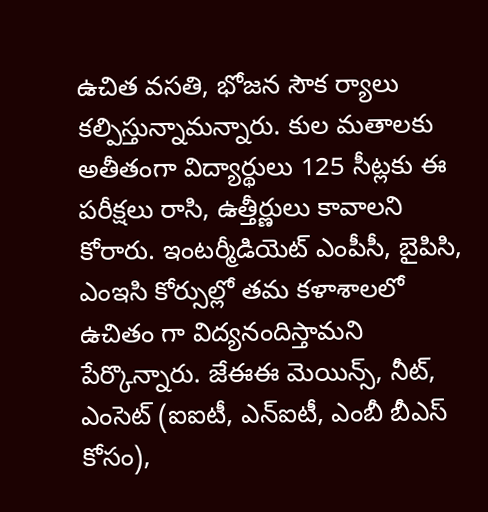ఉచిత వసతి, భోజన సౌక ర్యాలు కల్పిస్తున్నామన్నారు. కుల మతాలకు అతీతంగా విద్యార్థులు 125 సీట్లకు ఈ పరీక్షలు రాసి, ఉత్తీర్ణులు కావాలని కోరారు. ఇంటర్మీడియెట్ ఎంపీసీ, బైపిసి, ఎంఇసి కోర్సుల్లో తమ కళాశాలలో ఉచితం గా విద్యనందిస్తామని పేర్కొన్నారు. జేఈఈ మెయిన్స్, నీట్, ఎంసెట్ (ఐఐటీ, ఎన్ఐటీ, ఎంబీ బీఎస్ కోసం),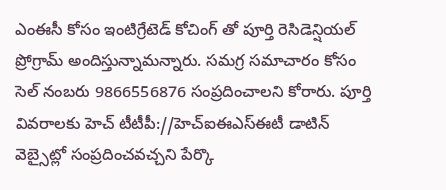ఎంఈసీ కోసం ఇంటిగ్రేటెడ్ కోచింగ్ తో పూర్తి రెసిడెన్షియల్ ప్రోగ్రామ్ అందిస్తున్నామన్నారు. సమగ్ర సమాచారం కోసం సెల్ నంబరు 9866556876 సంప్రదించాలని కోరారు. పూర్తి వివరాలకు హెచ్ టీటీపీ://హెచ్ఐఈఎస్ఈటీ డాటిన్ వెబ్సైట్లో సంప్రదించవచ్చని పేర్కొ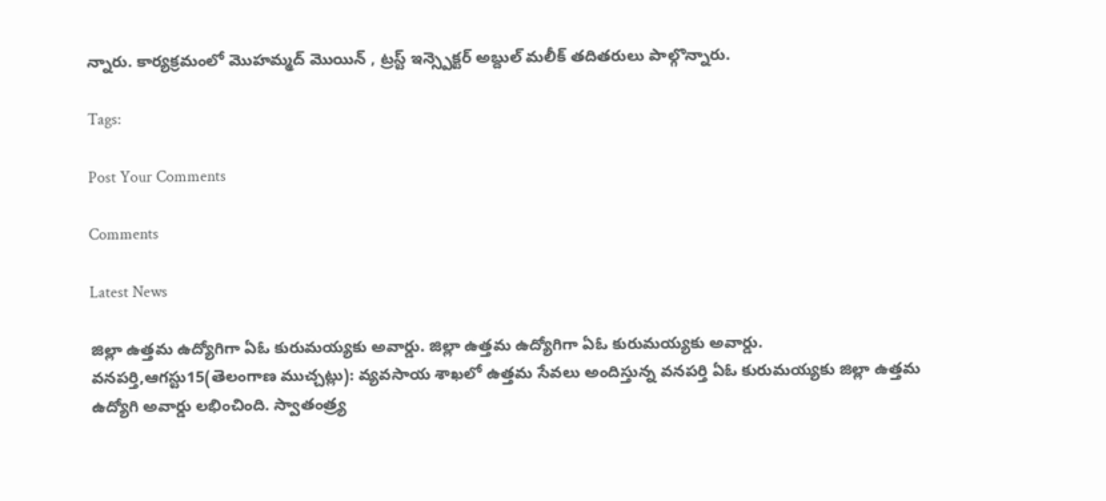న్నారు. కార్యక్రమంలో మొహమ్మద్ మొయిన్ , ట్రస్ట్ ఇన్స్పెక్టర్ అబ్దుల్ మలీక్ తదితరులు పాల్గొన్నారు.

Tags:

Post Your Comments

Comments

Latest News

జిల్లా ఉత్తమ ఉద్యోగిగా ఏఓ కురుమయ్యకు అవార్డు. జిల్లా ఉత్తమ ఉద్యోగిగా ఏఓ కురుమయ్యకు అవార్డు.
వనపర్తి,ఆగస్టు15(తెలంగాణ ముచ్చట్లు): వ్యవసాయ శాఖలో ఉత్తమ సేవలు అందిస్తున్న వనపర్తి ఏఓ కురుమయ్యకు జిల్లా ఉత్తమ ఉద్యోగి అవార్డు లభించింది. స్వాతంత్ర్య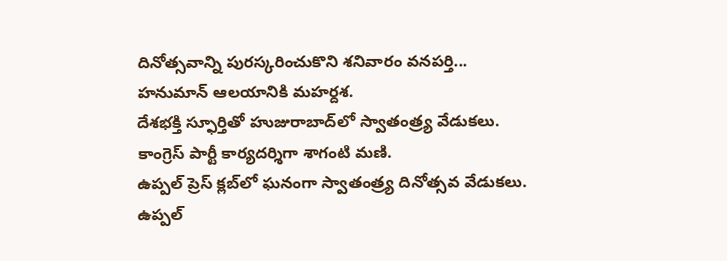దినోత్సవాన్ని పురస్కరించుకొని శనివారం వనపర్తి...
హనుమాన్ ఆలయానికి మహర్దశ.
దేశభక్తి స్ఫూర్తితో హుజురాబాద్‌లో స్వాతంత్ర్య వేడుకలు.
కాంగ్రెస్ పార్టీ కార్యదర్శిగా శాగంటి మణి.
ఉప్పల్ ప్రెస్ క్లబ్‌లో ఘనంగా స్వాతంత్ర్య దినోత్సవ వేడుకలు.
ఉప్పల్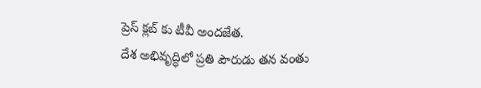ప్రెస్ క్లబ్‌ కు టీవీ అందజేత.
దేశ అభివృద్ధిలో ప్రతి పౌరుడు తన వంతు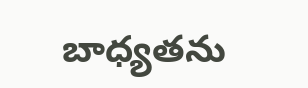బాధ్యతను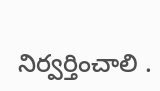నిర్వర్తించాలి .